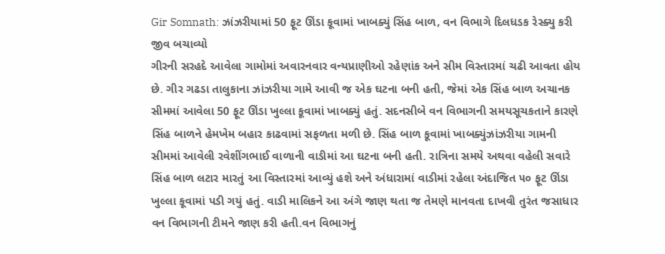Gir Somnath: ઝાંઝરીયામાં 50 ફૂટ ઊંડા કૂવામાં ખાબક્યું સિંહ બાળ, વન વિભાગે દિલધડક રેસ્ક્યુ કરી જીવ બચાવ્યો
ગીરની સરહદે આવેલા ગામોમાં અવારનવાર વન્યપ્રાણીઓ રહેણાંક અને સીમ વિસ્તારમાં ચઢી આવતા હોય છે. ગીર ગઢડા તાલુકાના ઝાંઝરીયા ગામે આવી જ એક ઘટના બની હતી, જેમાં એક સિંહ બાળ અચાનક સીમમાં આવેલા 50 ફૂટ ઊંડા ખુલ્લા કૂવામાં ખાબક્યું હતું. સદનસીબે વન વિભાગની સમયસૂચકતાને કારણે સિંહ બાળને હેમખેમ બહાર કાઢવામાં સફળતા મળી છે. સિંહ બાળ કૂવામાં ખાબક્યુંઝાંઝરીયા ગામની સીમમાં આવેલી રવેશીંગભાઈ વાળાની વાડીમાં આ ઘટના બની હતી. રાત્રિના સમયે અથવા વહેલી સવારે સિંહ બાળ લટાર મારતું આ વિસ્તારમાં આવ્યું હશે અને અંધારામાં વાડીમાં રહેલા અંદાજિત ૫૦ ફૂટ ઊંડા ખુલ્લા કૂવામાં પડી ગયું હતું. વાડી માલિકને આ અંગે જાણ થતા જ તેમણે માનવતા દાખવી તુરંત જસાધાર વન વિભાગની ટીમને જાણ કરી હતી.વન વિભાગનું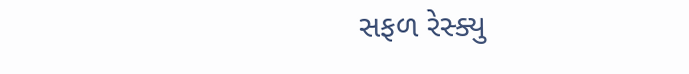સફળ રેસ્ક્યુ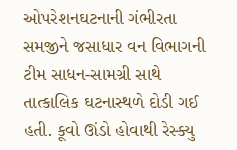ઓપરેશનઘટનાની ગંભીરતા સમજીને જસાધાર વન વિભાગની ટીમ સાધન-સામગ્રી સાથે તાત્કાલિક ઘટનાસ્થળે દોડી ગઈ હતી. કૂવો ઊંડો હોવાથી રેસ્ક્યુ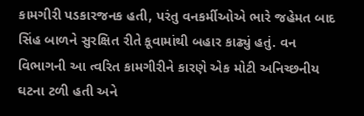કામગીરી પડકારજનક હતી, પરંતુ વનકર્મીઓએ ભારે જહેમત બાદ સિંહ બાળને સુરક્ષિત રીતે કૂવામાંથી બહાર કાઢ્યું હતું. વન વિભાગની આ ત્વરિત કામગીરીને કારણે એક મોટી અનિચ્છનીય ઘટના ટળી હતી અને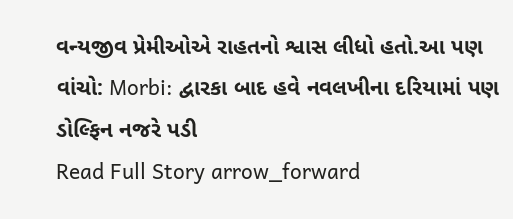વન્યજીવ પ્રેમીઓએ રાહતનો શ્વાસ લીધો હતો.આ પણ વાંચો: Morbi: દ્વારકા બાદ હવે નવલખીના દરિયામાં પણ ડોલ્ફિન નજરે પડી
Read Full Story arrow_forward